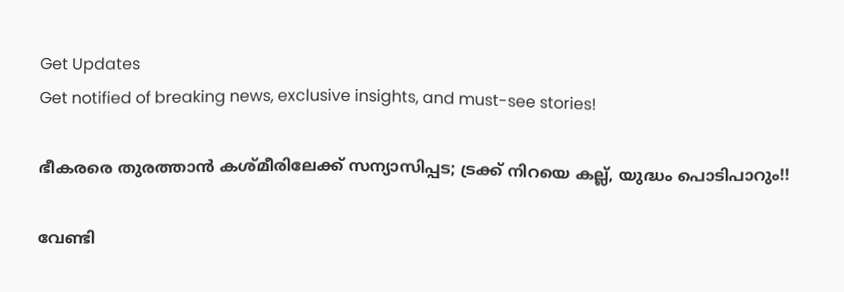Get Updates
Get notified of breaking news, exclusive insights, and must-see stories!

ഭീകരരെ തുരത്താന്‍ കശ്മീരിലേക്ക് സന്യാസിപ്പട; ട്രക്ക് നിറയെ കല്ല്, യുദ്ധം പൊടിപാറും!!

വേണ്ടി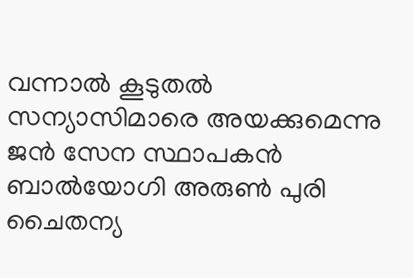വന്നാല്‍ കൂടുതല്‍ സന്യാസിമാരെ അയക്കുമെന്നു ജന്‍ സേന സ്ഥാപകന്‍ ബാല്‍യോഗി അരുണ്‍ പുരി ചൈതന്യ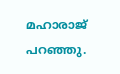മഹാരാജ് പറഞ്ഞു.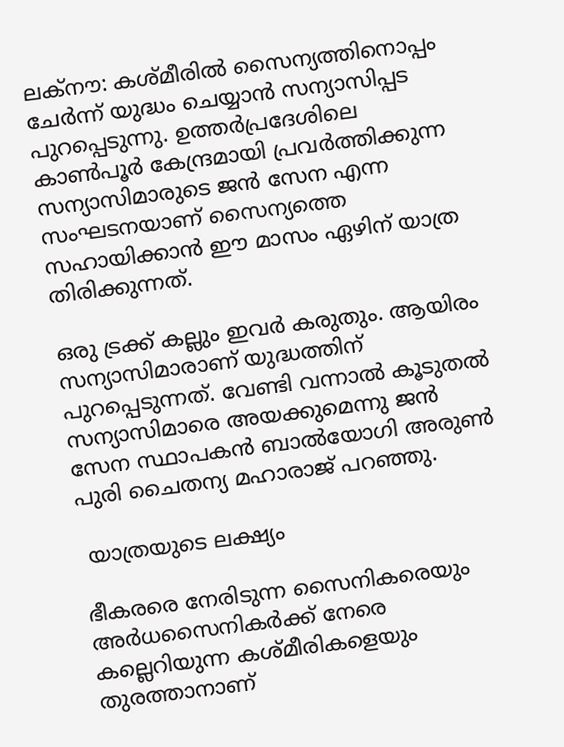ലക്‌നൗ: കശ്മീരില്‍ സൈന്യത്തിനൊപ്പം ചേര്‍ന്ന് യുദ്ധം ചെയ്യാന്‍ സന്യാസിപ്പട പുറപ്പെടുന്നു. ഉത്തര്‍പ്രദേശിലെ കാണ്‍പൂര്‍ കേന്ദ്രമായി പ്രവര്‍ത്തിക്കുന്ന സന്യാസിമാരുടെ ജന്‍ സേന എന്ന സംഘടനയാണ് സൈന്യത്തെ സഹായിക്കാന്‍ ഈ മാസം ഏഴിന് യാത്ര തിരിക്കുന്നത്.

ഒരു ട്രക്ക് കല്ലും ഇവര്‍ കരുതും. ആയിരം സന്യാസിമാരാണ് യുദ്ധത്തിന് പുറപ്പെടുന്നത്. വേണ്ടി വന്നാല്‍ കൂടുതല്‍ സന്യാസിമാരെ അയക്കുമെന്നു ജന്‍ സേന സ്ഥാപകന്‍ ബാല്‍യോഗി അരുണ്‍ പുരി ചൈതന്യ മഹാരാജ് പറഞ്ഞു.

 യാത്രയുടെ ലക്ഷ്യം

ഭീകരരെ നേരിടുന്ന സൈനികരെയും അര്‍ധസൈനികര്‍ക്ക് നേരെ കല്ലെറിയുന്ന കശ്മീരികളെയും തുരത്താനാണ്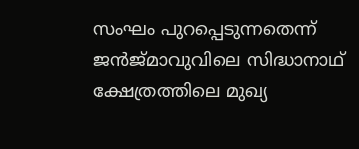സംഘം പുറപ്പെടുന്നതെന്ന് ജന്‍ജ്മാവുവിലെ സിദ്ധാനാഥ് ക്ഷേത്രത്തിലെ മുഖ്യ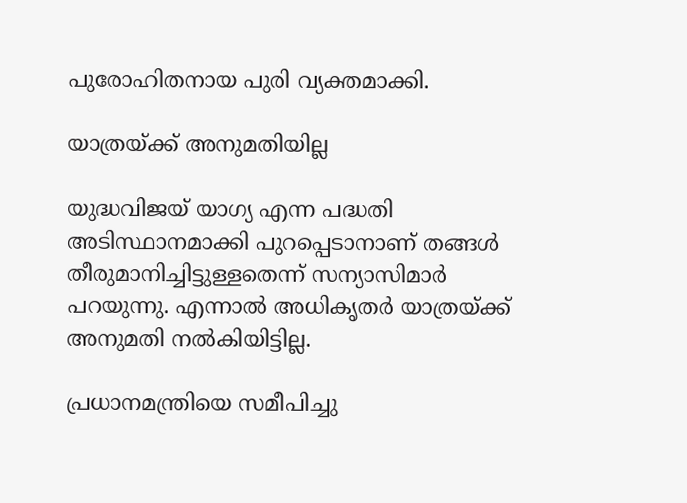പുരോഹിതനായ പുരി വ്യക്തമാക്കി.

യാത്രയ്ക്ക് അനുമതിയില്ല

യുദ്ധവിജയ് യാഗ്യ എന്ന പദ്ധതി അടിസ്ഥാനമാക്കി പുറപ്പെടാനാണ് തങ്ങള്‍ തീരുമാനിച്ചിട്ടുള്ളതെന്ന് സന്യാസിമാര്‍ പറയുന്നു. എന്നാല്‍ അധികൃതര്‍ യാത്രയ്ക്ക് അനുമതി നല്‍കിയിട്ടില്ല.

പ്രധാനമന്ത്രിയെ സമീപിച്ചു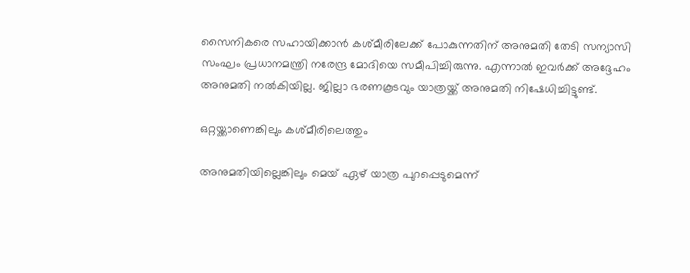സൈനികരെ സഹായിക്കാന്‍ കശ്മീരിലേക്ക് പോകുന്നതിന് അനുമതി തേടി സന്യാസി സംഘം പ്രധാനമന്ത്രി നരേന്ദ്ര മോദിയെ സമീപിച്ചിരുന്നു. എന്നാല്‍ ഇവര്‍ക്ക് അദ്ദേഹം അനുമതി നല്‍കിയില്ല. ജില്ലാ ഭരണകൂടവും യാത്രയ്ക്ക് അനുമതി നിഷേധിച്ചിട്ടുണ്ട്.

ഒറ്റയ്ക്കാണെങ്കിലും കശ്മീരിലെത്തും

അനുമതിയില്ലെങ്കിലും മെയ് ഏഴ് യാത്ര പുറപ്പെടുമെന്ന്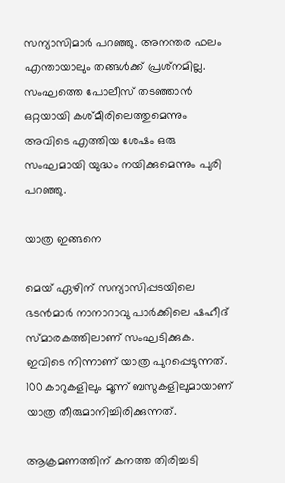സന്യാസിമാര്‍ പറഞ്ഞു. അനന്തര ഫലം എന്തായാലും തങ്ങള്‍ക്ക് പ്രശ്‌നമില്ല. സംഘത്തെ പോലീസ് തടഞ്ഞാന്‍ ഒറ്റയായി കശ്മീരിലെത്തുമെന്നും അവിടെ എത്തിയ ശേഷം ഒരു സംഘമായി യുദ്ധം നയിക്കുമെന്നും പുരി പറഞ്ഞു.

യാത്ര ഇങ്ങനെ

മെയ് ഏഴിന് സന്യാസിപ്പടയിലെ ഭടന്‍മാര്‍ നാനാറാവു പാര്‍ക്കിലെ ഷഹീദ് സ്മാരകത്തിലാണ് സംഘടിക്കുക. ഇവിടെ നിന്നാണ് യാത്ര പുറപ്പെടുന്നത്. 100 കാറുകളിലും മൂന്ന് ബസുകളിലുമായാണ് യാത്ര തീരുമാനിച്ചിരിക്കുന്നത്.

ആക്രമണത്തിന് കനത്ത തിരിച്ചടി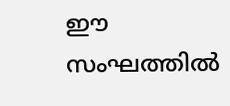ഈ സംഘത്തില്‍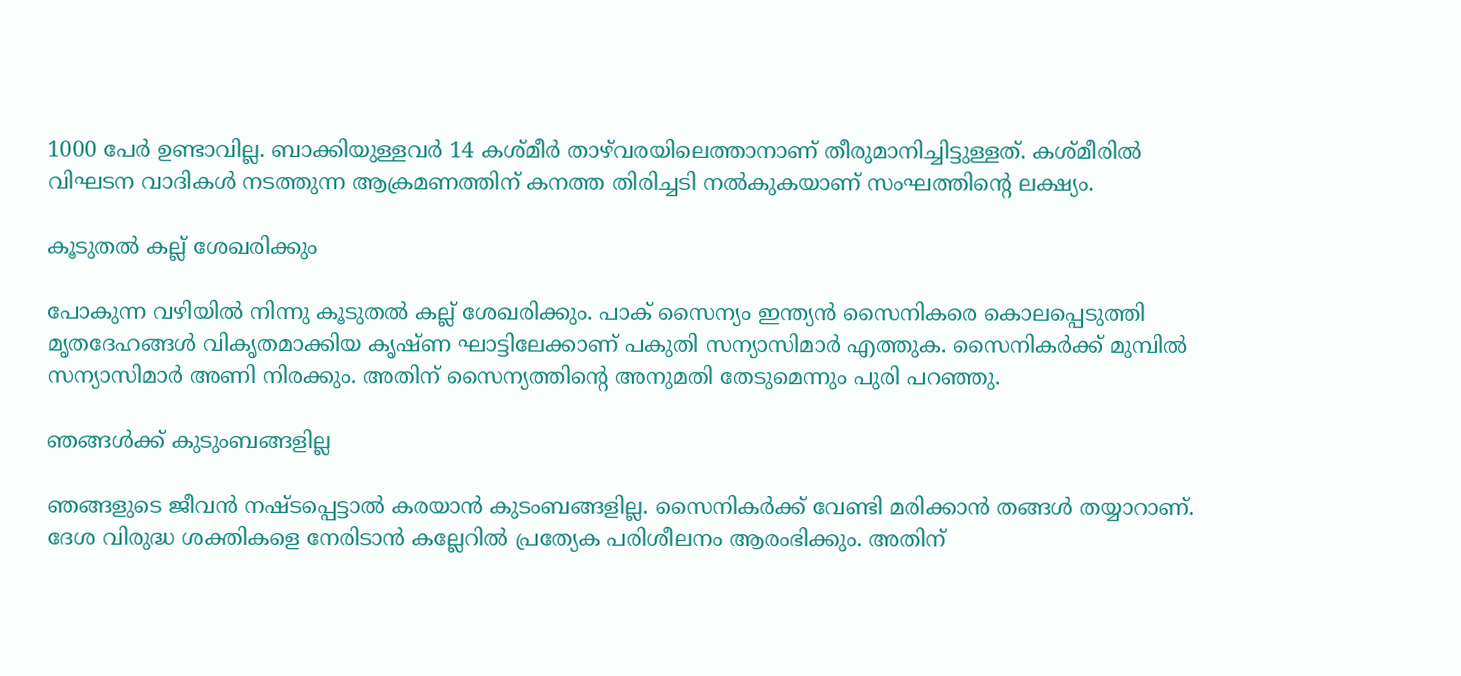1000 പേര്‍ ഉണ്ടാവില്ല. ബാക്കിയുള്ളവര്‍ 14 കശ്മീര്‍ താഴ്‌വരയിലെത്താനാണ് തീരുമാനിച്ചിട്ടുള്ളത്. കശ്മീരില്‍ വിഘടന വാദികള്‍ നടത്തുന്ന ആക്രമണത്തിന് കനത്ത തിരിച്ചടി നല്‍കുകയാണ് സംഘത്തിന്റെ ലക്ഷ്യം.

കൂടുതല്‍ കല്ല് ശേഖരിക്കും

പോകുന്ന വഴിയില്‍ നിന്നു കൂടുതല്‍ കല്ല് ശേഖരിക്കും. പാക് സൈന്യം ഇന്ത്യന്‍ സൈനികരെ കൊലപ്പെടുത്തി മൃതദേഹങ്ങള്‍ വികൃതമാക്കിയ കൃഷ്ണ ഘാട്ടിലേക്കാണ് പകുതി സന്യാസിമാര്‍ എത്തുക. സൈനികര്‍ക്ക് മുമ്പില്‍ സന്യാസിമാര്‍ അണി നിരക്കും. അതിന് സൈന്യത്തിന്റെ അനുമതി തേടുമെന്നും പുരി പറഞ്ഞു.

ഞങ്ങള്‍ക്ക് കുടുംബങ്ങളില്ല

ഞങ്ങളുടെ ജീവന്‍ നഷ്ടപ്പെട്ടാല്‍ കരയാന്‍ കുടംബങ്ങളില്ല. സൈനികര്‍ക്ക് വേണ്ടി മരിക്കാന്‍ തങ്ങള്‍ തയ്യാറാണ്. ദേശ വിരുദ്ധ ശക്തികളെ നേരിടാന്‍ കല്ലേറില്‍ പ്രത്യേക പരിശീലനം ആരംഭിക്കും. അതിന്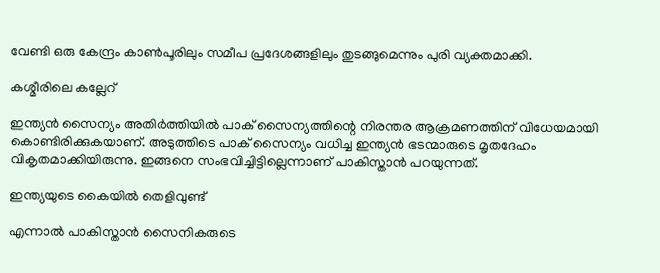വേണ്ടി ഒരു കേന്ദ്രം കാണ്‍പൂരിലും സമീപ പ്രദേശങ്ങളിലും തുടങ്ങുമെന്നും പുരി വ്യക്തമാക്കി.

കശ്മീരിലെ കല്ലേറ്

ഇന്ത്യന്‍ സൈന്യം അതിര്‍ത്തിയില്‍ പാക് സൈന്യത്തിന്റെ നിരന്തര ആക്രമണത്തിന് വിധേയമായി കൊണ്ടിരിക്കുകയാണ്. അടുത്തിടെ പാക് സൈന്യം വധിച്ച ഇന്ത്യന്‍ ഭടന്മാരുടെ മൃതദേഹം വികൃതമാക്കിയിരുന്നു. ഇങ്ങനെ സംഭവിച്ചിട്ടില്ലെന്നാണ് പാകിസ്താന്‍ പറയുന്നത്.

ഇന്ത്യയുടെ കൈയില്‍ തെളിവുണ്ട്

എന്നാല്‍ പാകിസ്താന്‍ സൈനികരുടെ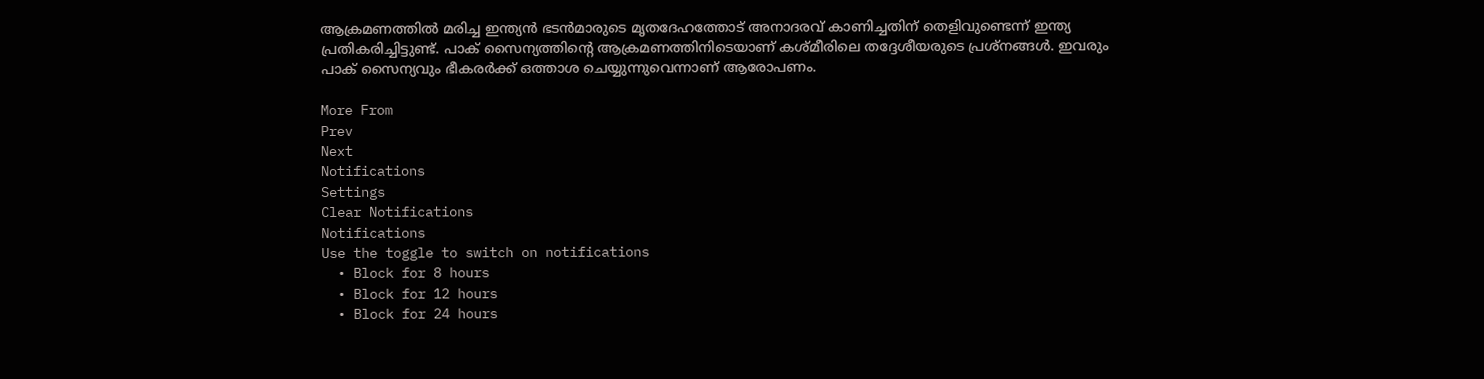ആക്രമണത്തില്‍ മരിച്ച ഇന്ത്യന്‍ ഭടന്‍മാരുടെ മൃതദേഹത്തോട് അനാദരവ് കാണിച്ചതിന് തെളിവുണ്ടെന്ന് ഇന്ത്യ പ്രതികരിച്ചിട്ടുണ്ട്. പാക് സൈന്യത്തിന്റെ ആക്രമണത്തിനിടെയാണ് കശ്മീരിലെ തദ്ദേശീയരുടെ പ്രശ്‌നങ്ങള്‍. ഇവരും പാക് സൈന്യവും ഭീകരര്‍ക്ക് ഒത്താശ ചെയ്യുന്നുവെന്നാണ് ആരോപണം.

More From
Prev
Next
Notifications
Settings
Clear Notifications
Notifications
Use the toggle to switch on notifications
  • Block for 8 hours
  • Block for 12 hours
  • Block for 24 hours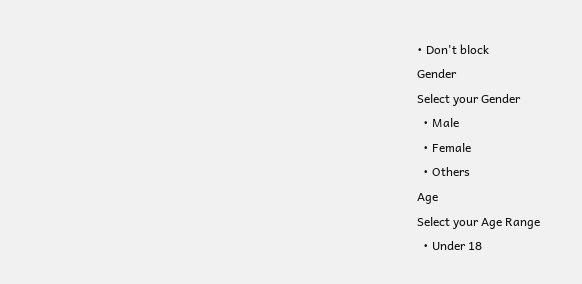• Don't block
Gender
Select your Gender
  • Male
  • Female
  • Others
Age
Select your Age Range
  • Under 18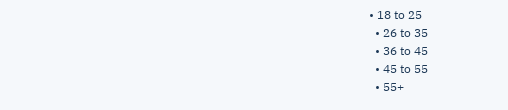• 18 to 25
  • 26 to 35
  • 36 to 45
  • 45 to 55
  • 55+